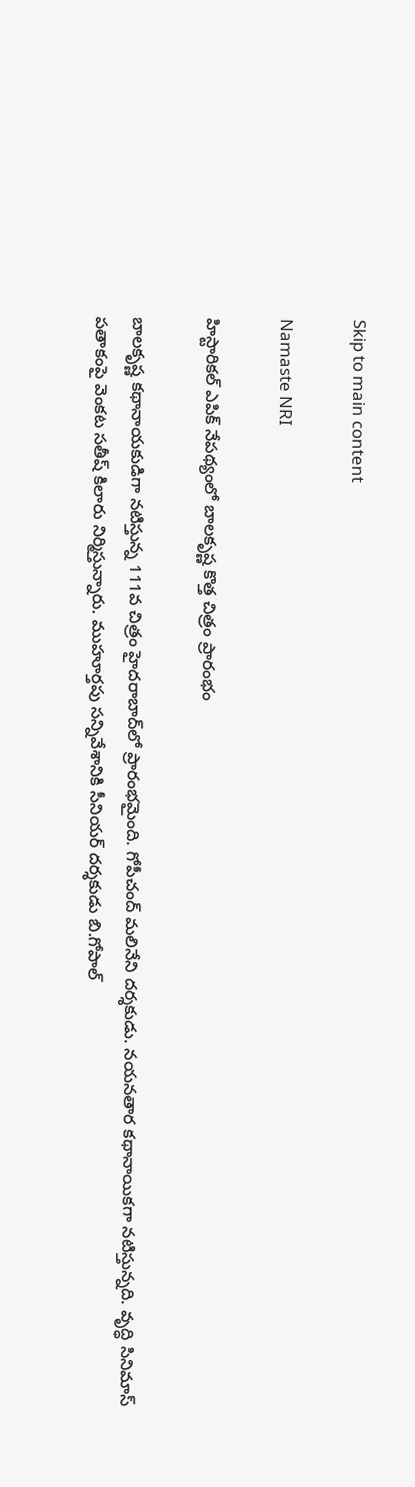Skip to main content

Namaste NRI

హిస్టారికల్ ఎపిక్ నేపథ్యంలో బాలకృష్ణ కొత్త చిత్రం ప్రారంభం

బాలకృష్ణ కథానాయకుడిగా నటిస్తున్న 111వ చిత్రం హైదరాబాద్‌లో ప్రారంభమైంది. గోపీచంద్‌ మలినేని దర్శకుడు. నయనతార కథానాయికగా నటిస్తున్నది. వృద్ధి సినిమాస్‌ పతాకంపై వెంకట సతీష్‌ కిలారు నిర్మిస్తున్నారు. ముహూర్తపు సన్నివేశానికి సీనియర్‌ దర్శకుడు బి.గోపాల్‌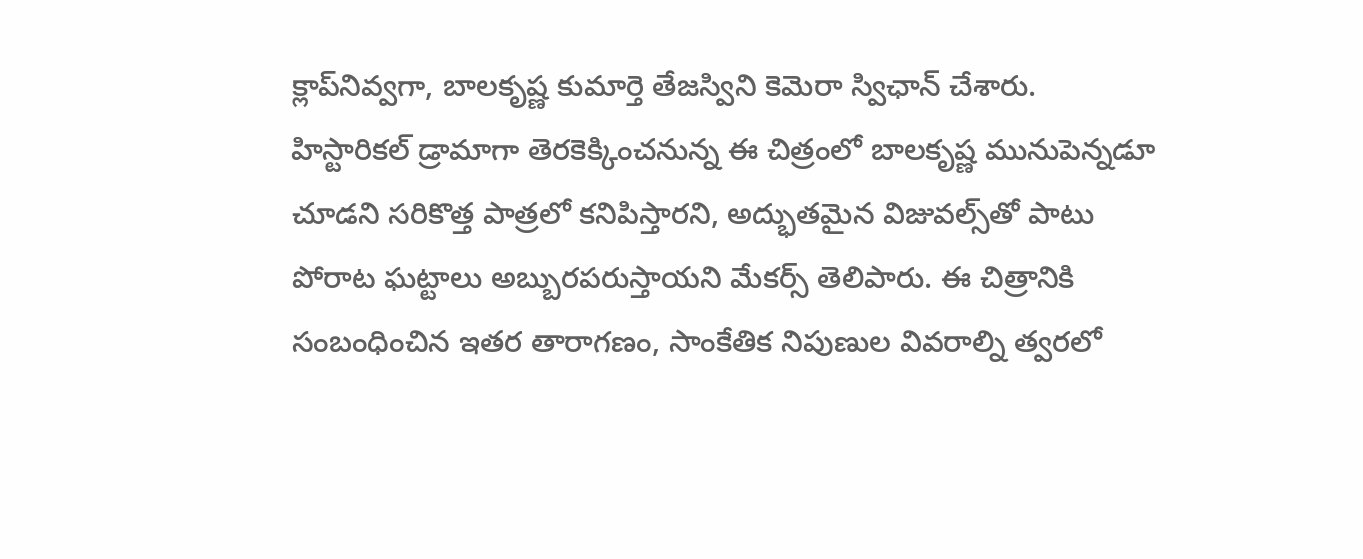క్లాప్‌నివ్వగా, బాలకృష్ణ కుమార్తె తేజస్విని కెమెరా స్విఛాన్‌ చేశారు. హిస్టారికల్‌ డ్రామాగా తెరకెక్కించనున్న ఈ చిత్రంలో బాలకృష్ణ మునుపెన్నడూ చూడని సరికొత్త పాత్రలో కనిపిస్తారని, అద్భుతమైన విజువల్స్‌తో పాటు పోరాట ఘట్టాలు అబ్బురపరుస్తాయని మేకర్స్‌ తెలిపారు. ఈ చిత్రానికి సంబంధించిన ఇతర తారాగణం, సాంకేతిక నిపుణుల వివరాల్ని త్వరలో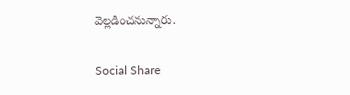వెల్లడించనున్నారు.

Social Share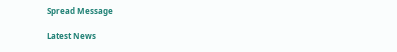Spread Message

Latest News